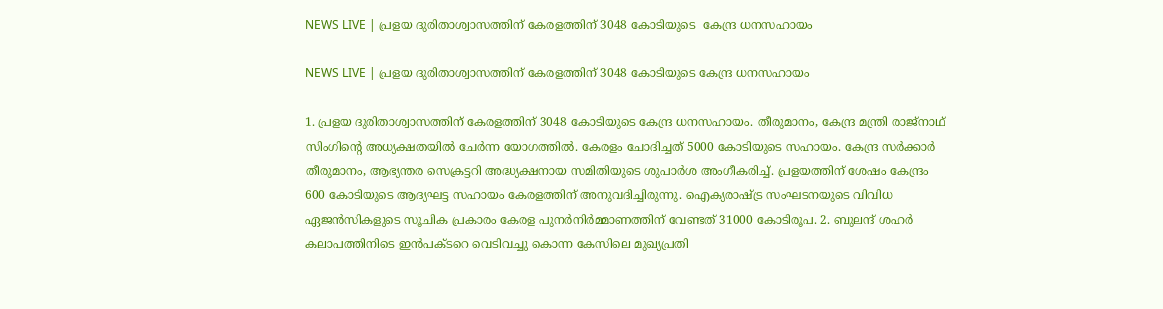NEWS LIVE | പ്രളയ ദുരിതാശ്വാസത്തിന് കേരളത്തിന് 3048 കോടിയുടെ  കേന്ദ്ര ധനസഹായം

NEWS LIVE | പ്രളയ ദുരിതാശ്വാസത്തിന് കേരളത്തിന് 3048 കോടിയുടെ കേന്ദ്ര ധനസഹായം

1. പ്രളയ ദുരിതാശ്വാസത്തിന് കേരളത്തിന് 3048 കോടിയുടെ കേന്ദ്ര ധനസഹായം. തീരുമാനം, കേന്ദ്ര മന്ത്രി രാജ്നാഥ് സിംഗിന്റെ അധ്യക്ഷതയില്‍ ചേര്‍ന്ന യോഗത്തില്‍. കേരളം ചോദിച്ചത് 5000 കോടിയുടെ സഹായം. കേന്ദ്ര സര്‍ക്കാര്‍ തീരുമാനം, ആഭ്യന്തര സെക്രട്ടറി അദ്ധ്യക്ഷനായ സമിതിയുടെ ശുപാര്‍ശ അംഗീകരിച്ച്. പ്രളയത്തിന് ശേഷം കേന്ദ്രം 600 കോടിയുടെ ആദ്യഘട്ട സഹായം കേരളത്തിന് അനുവദിച്ചിരുന്നു. ഐക്യരാഷ്ട്ര സംഘടനയുടെ വിവിധ ഏജന്‍സികളുടെ സൂചിക പ്രകാരം കേരള പുനര്‍നിര്‍മ്മാണത്തിന് വേണ്ടത് 31000 കോടിരൂപ. 2. ബുലന്ദ് ശഹര്‍ കലാപത്തിനിടെ ഇന്‍പക്ടറെ വെടിവച്ചു കൊന്ന കേസിലെ മുഖ്യപ്രതി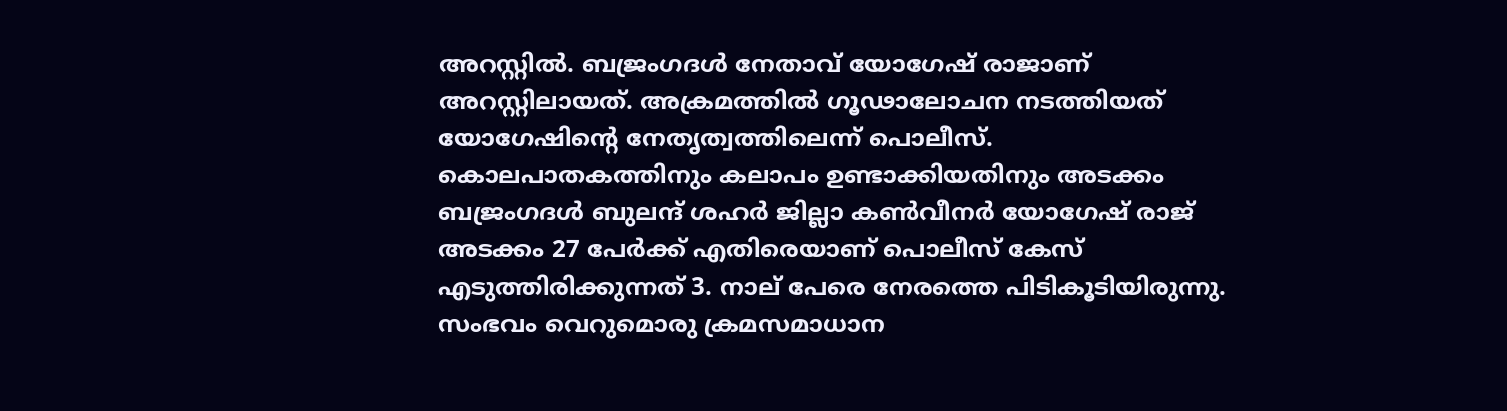അറസ്റ്റില്‍. ബജ്രംഗദള്‍ നേതാവ് യോഗേഷ് രാജാണ് അറസ്റ്റിലായത്. അക്രമത്തില്‍ ഗൂഢാലോചന നടത്തിയത് യോഗേഷിന്റെ നേതൃത്വത്തിലെന്ന് പൊലീസ്. കൊലപാതകത്തിനും കലാപം ഉണ്ടാക്കിയതിനും അടക്കം ബജ്രംഗദള്‍ ബുലന്ദ് ശഹര്‍ ജില്ലാ കണ്‍വീനര്‍ യോഗേഷ് രാജ് അടക്കം 27 പേര്‍ക്ക് എതിരെയാണ് പൊലീസ് കേസ് എടുത്തിരിക്കുന്നത് 3. നാല് പേരെ നേരത്തെ പിടികൂടിയിരുന്നു. സംഭവം വെറുമൊരു ക്രമസമാധാന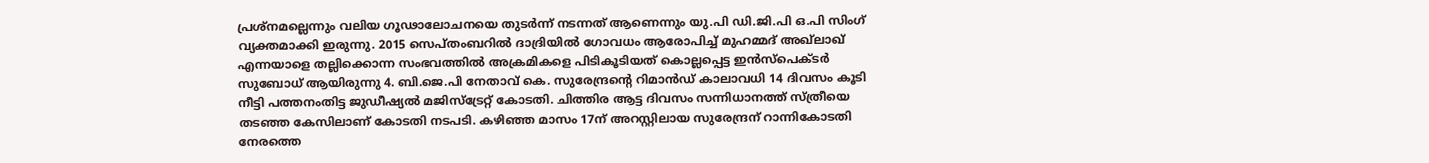പ്രശ്നമല്ലെന്നും വലിയ ഗൂഢാലോചനയെ തുടര്‍ന്ന് നടന്നത് ആണെന്നും യു.പി ഡി.ജി.പി ഒ.പി സിംഗ് വ്യക്തമാക്കി ഇരുന്നു. 2015 സെപ്തംബറില്‍ ദാദ്രിയില്‍ ഗോവധം ആരോപിച്ച് മുഹമ്മദ് അഖ്ലാഖ് എന്നയാളെ തല്ലിക്കൊന്ന സംഭവത്തില്‍ അക്രമികളെ പിടികൂടിയത് കൊല്ലപ്പെട്ട ഇന്‍സ്‌പെക്ടര്‍ സുബോധ് ആയിരുന്നു 4. ബി.ജെ.പി നേതാവ് കെ. സുരേന്ദ്രന്റെ റിമാന്‍ഡ് കാലാവധി 14 ദിവസം കൂടി നീട്ടി പത്തനംതിട്ട ജുഡീഷ്യല്‍ മജിസ്‌ട്രേറ്റ് കോടതി. ചിത്തിര ആട്ട ദിവസം സന്നിധാനത്ത് സ്ത്രീയെ തടഞ്ഞ കേസിലാണ് കോടതി നടപടി. കഴിഞ്ഞ മാസം 17ന് അറസ്റ്റിലായ സുരേന്ദ്രന് റാന്നികോടതി നേരത്തെ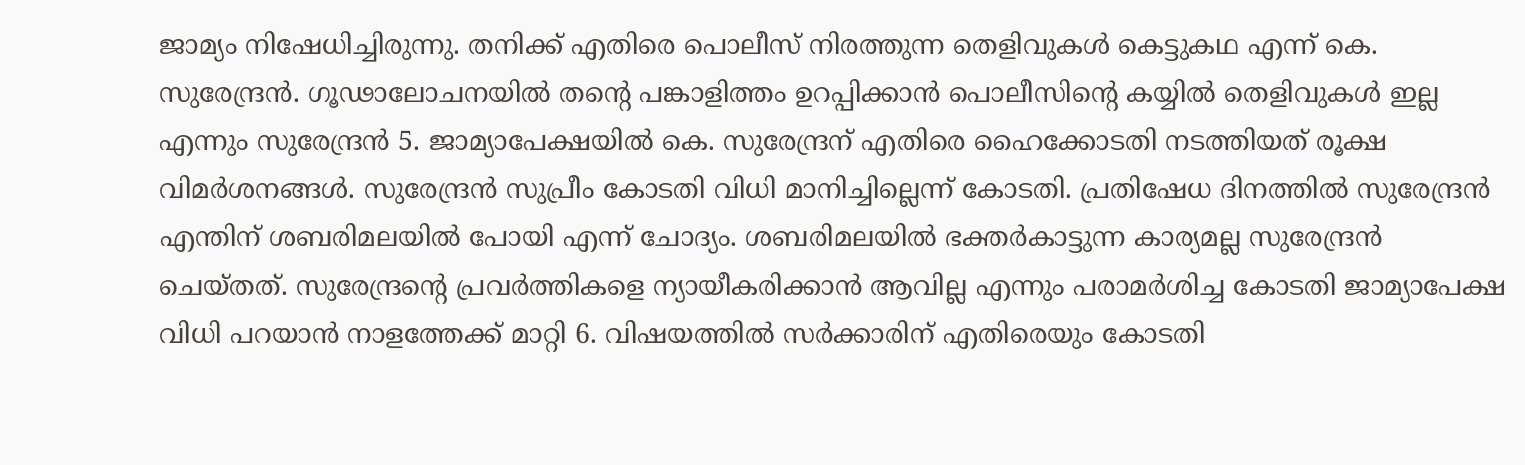ജാമ്യം നിഷേധിച്ചിരുന്നു. തനിക്ക് എതിരെ പൊലീസ് നിരത്തുന്ന തെളിവുകള്‍ കെട്ടുകഥ എന്ന് കെ. സുരേന്ദ്രന്‍. ഗൂഢാലോചനയില്‍ തന്റെ പങ്കാളിത്തം ഉറപ്പിക്കാന്‍ പൊലീസിന്റെ കയ്യില്‍ തെളിവുകള്‍ ഇല്ല എന്നും സുരേന്ദ്രന്‍ 5. ജാമ്യാപേക്ഷയില്‍ കെ. സുരേന്ദ്രന് എതിരെ ഹൈക്കോടതി നടത്തിയത് രൂക്ഷ വിമര്‍ശനങ്ങള്‍. സുരേന്ദ്രന്‍ സുപ്രീം കോടതി വിധി മാനിച്ചില്ലെന്ന് കോടതി. പ്രതിഷേധ ദിനത്തില്‍ സുരേന്ദ്രന്‍ എന്തിന് ശബരിമലയില്‍ പോയി എന്ന് ചോദ്യം. ശബരിമലയില്‍ ഭക്തര്‍കാട്ടുന്ന കാര്യമല്ല സുരേന്ദ്രന്‍ ചെയ്തത്. സുരേന്ദ്രന്റെ പ്രവര്‍ത്തികളെ ന്യായീകരിക്കാന്‍ ആവില്ല എന്നും പരാമര്‍ശിച്ച കോടതി ജാമ്യാപേക്ഷ വിധി പറയാന്‍ നാളത്തേക്ക് മാറ്റി 6. വിഷയത്തില്‍ സര്‍ക്കാരിന് എതിരെയും കോടതി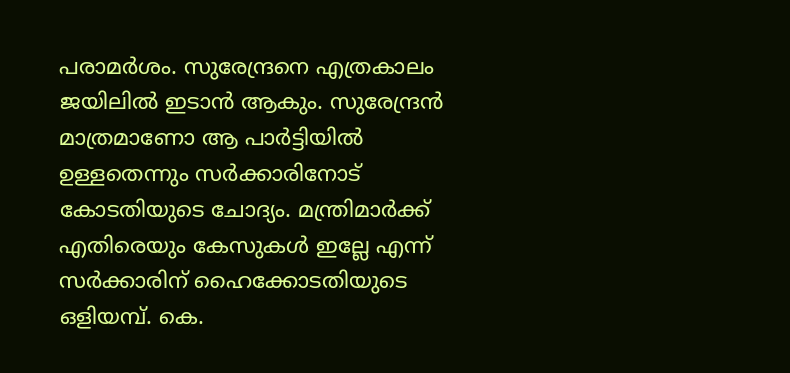പരാമര്‍ശം. സുരേന്ദ്രനെ എത്രകാലം ജയിലില്‍ ഇടാന്‍ ആകും. സുരേന്ദ്രന്‍ മാത്രമാണോ ആ പാര്‍ട്ടിയില്‍ ഉള്ളതെന്നും സര്‍ക്കാരിനോട് കോടതിയുടെ ചോദ്യം. മന്ത്രിമാര്‍ക്ക് എതിരെയും കേസുകള്‍ ഇല്ലേ എന്ന് സര്‍ക്കാരിന് ഹൈക്കോടതിയുടെ ഒളിയമ്പ്. കെ.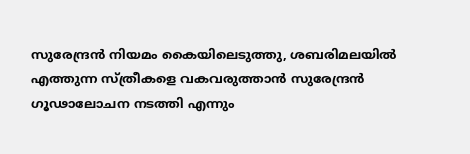സുരേന്ദ്രന്‍ നിയമം കൈയിലെടുത്തു, ശബരിമലയില്‍ എത്തുന്ന സ്ത്രീകളെ വകവരുത്താന്‍ സുരേന്ദ്രന്‍ ഗൂഢാലോചന നടത്തി എന്നും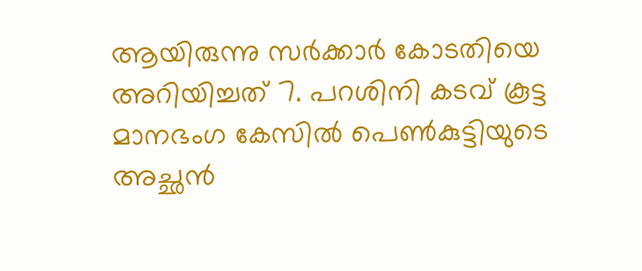ആയിരുന്നു സര്‍ക്കാര്‍ കോടതിയെ അറിയിച്ചത് 7. പറശിനി കടവ് കൂട്ട മാനഭംഗ കേസില്‍ പെണ്‍കുട്ടിയുടെ അച്ഛന്‍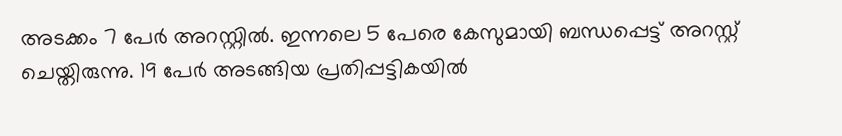അടക്കം 7 പേര്‍ അറസ്റ്റില്‍. ഇന്നലെ 5 പേരെ കേസുമായി ബന്ധപ്പെട്ട് അറസ്റ്റ് ചെയ്തിരുന്നു. 19 പേര്‍ അടങ്ങിയ പ്രതിപ്പട്ടികയില്‍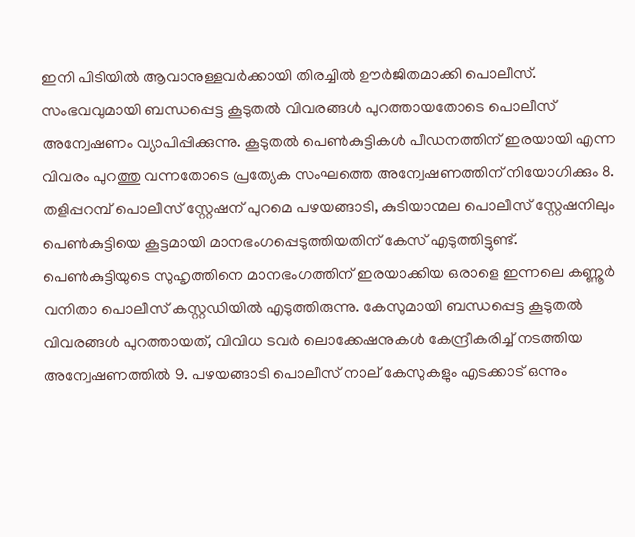ഇനി പിടിയില്‍ ആവാനുള്ളവര്‍ക്കായി തിരച്ചില്‍ ഊര്‍ജിതമാക്കി പൊലീസ്. സംഭവവുമായി ബന്ധപ്പെട്ട കൂടുതല്‍ വിവരങ്ങള്‍ പുറത്തായതോടെ പൊലീസ് അന്വേഷണം വ്യാപിപ്പിക്കുന്നു. കൂടുതല്‍ പെണ്‍കുട്ടികള്‍ പീഡനത്തിന് ഇരയായി എന്ന വിവരം പുറത്തു വന്നതോടെ പ്രത്യേക സംഘത്തെ അന്വേഷണത്തിന് നിയോഗിക്കും 8. തളിപ്പറമ്പ് പൊലീസ് സ്റ്റേഷന് പുറമെ പഴയങ്ങാടി, കുടിയാന്മല പൊലീസ് സ്റ്റേഷനിലും പെണ്‍കുട്ടിയെ കൂട്ടമായി മാനഭംഗപ്പെടുത്തിയതിന് കേസ് എടുത്തിട്ടുണ്ട്. പെണ്‍കുട്ടിയുടെ സുഹൃത്തിനെ മാനഭംഗത്തിന് ഇരയാക്കിയ ഒരാളെ ഇന്നലെ കണ്ണൂര്‍ വനിതാ പൊലീസ് കസ്റ്റഡിയില്‍ എടുത്തിരുന്നു. കേസുമായി ബന്ധപ്പെട്ട കൂടുതല്‍ വിവരങ്ങള്‍ പുറത്തായത്, വിവിധ ടവര്‍ ലൊക്കേഷനുകള്‍ കേന്ദ്രീകരിച്ച് നടത്തിയ അന്വേഷണത്തില്‍ 9. പഴയങ്ങാടി പൊലീസ് നാല് കേസുകളും എടക്കാട് ഒന്നും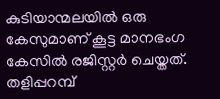കുടിയാന്മലയില്‍ ഒരു കേസുമാണ് കൂട്ട മാനഭംഗ കേസില്‍ രജിസ്റ്റര്‍ ചെയ്തത്. തളിപ്പറമ്പ്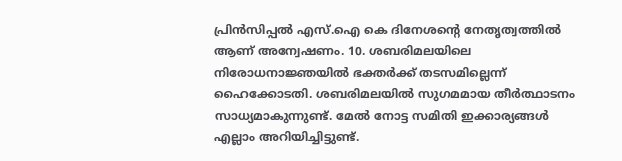പ്രിന്‍സിപ്പല്‍ എസ്.ഐ കെ ദിനേശന്റെ നേതൃത്വത്തില്‍ ആണ് അന്വേഷണം. 10. ശബരിമലയിലെ നിരോധനാജ്ഞയില്‍ ഭക്തര്‍ക്ക് തടസമില്ലെന്ന് ഹൈക്കോടതി. ശബരിമലയില്‍ സുഗമമായ തീര്‍ത്ഥാടനം സാധ്യമാകുന്നുണ്ട്. മേല്‍ നോട്ട സമിതി ഇക്കാര്യങ്ങള്‍ എല്ലാം അറിയിച്ചിട്ടുണ്ട്.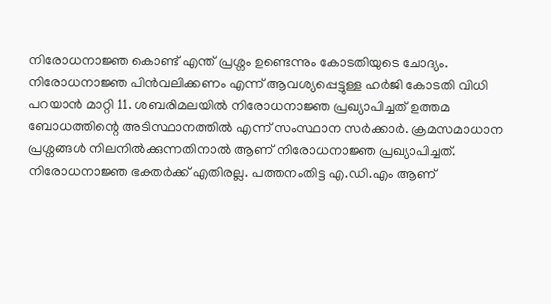നിരോധനാജ്ഞ കൊണ്ട് എന്ത് പ്രശ്നം ഉണ്ടെന്നും കോടതിയുടെ ചോദ്യം. നിരോധനാജ്ഞ പിന്‍വലിക്കണം എന്ന് ആവശ്യപ്പെട്ടുള്ള ഹര്‍ജി കോടതി വിധി പറയാന്‍ മാറ്റി 11. ശബരിമലയില്‍ നിരോധനാജ്ഞ പ്രഖ്യാപിച്ചത് ഉത്തമ ബോധത്തിന്റെ അടിസ്ഥാനത്തില്‍ എന്ന് സംസ്ഥാന സര്‍ക്കാര്‍. ക്രമസമാധാന പ്രശ്നങ്ങള്‍ നിലനില്‍ക്കുന്നതിനാല്‍ ആണ് നിരോധനാജ്ഞ പ്രഖ്യാപിച്ചത്. നിരോധനാജ്ഞ ഭക്തര്‍ക്ക് എതിരല്ല. പത്തനംതിട്ട എ.ഡി.എം ആണ്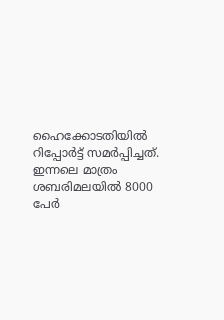ഹൈക്കോടതിയില്‍ റിപ്പോര്‍ട്ട് സമര്‍പ്പിച്ചത്. ഇന്നലെ മാത്രം ശബരിമലയില്‍ 8000 പേര്‍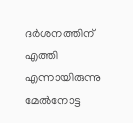ദര്‍ശനത്തിന് എത്തി എന്നായിരുന്നു മേല്‍നോട്ട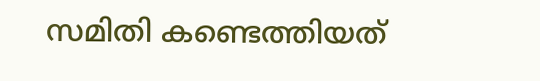സമിതി കണ്ടെത്തിയത്